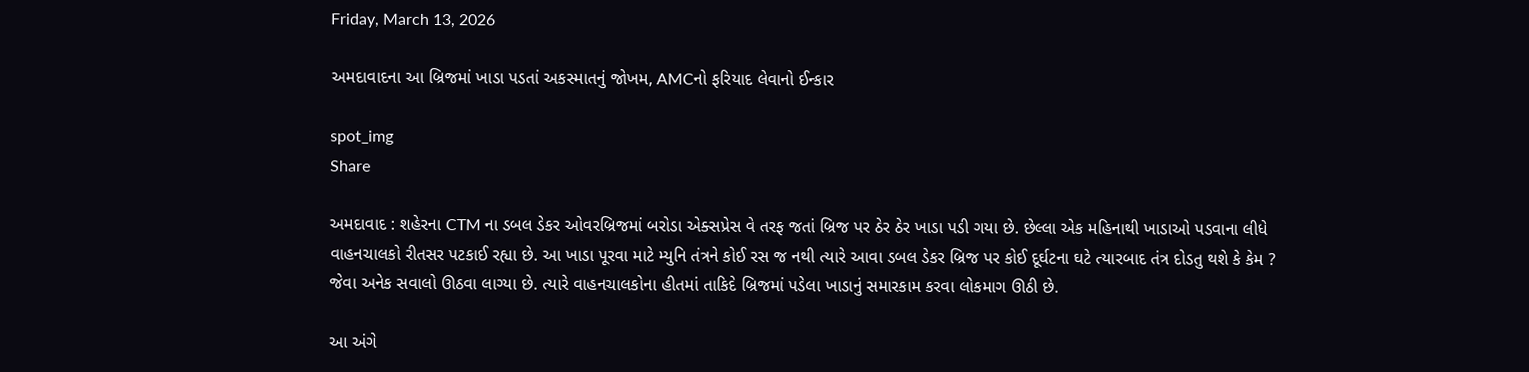Friday, March 13, 2026

અમદાવાદના આ બ્રિજમાં ખાડા પડતાં અકસ્માતનું જોખમ, AMCનો ફરિયાદ લેવાનો ઈન્કાર

spot_img
Share

અમદાવાદ : શહેરના CTM ના ડબલ ડેકર ઓવરબ્રિજમાં બરોડા એક્સપ્રેસ વે તરફ જતાં બ્રિજ પર ઠેર ઠેર ખાડા પડી ગયા છે. છેલ્લા એક મહિનાથી ખાડાઓ પડવાના લીધે વાહનચાલકો રીતસર પટકાઈ રહ્યા છે. આ ખાડા પૂરવા માટે મ્યુનિ તંત્રને કોઈ રસ જ નથી ત્યારે આવા ડબલ ડેકર બ્રિજ પર કોઈ દૂર્ઘટના ઘટે ત્યારબાદ તંત્ર દોડતુ થશે કે કેમ ? જેવા અનેક સવાલો ઊઠવા લાગ્યા છે. ત્યારે વાહનચાલકોના હીતમાં તાકિદે બ્રિજમાં પડેલા ખાડાનું સમારકામ કરવા લોકમાગ ઊઠી છે.

આ અંગે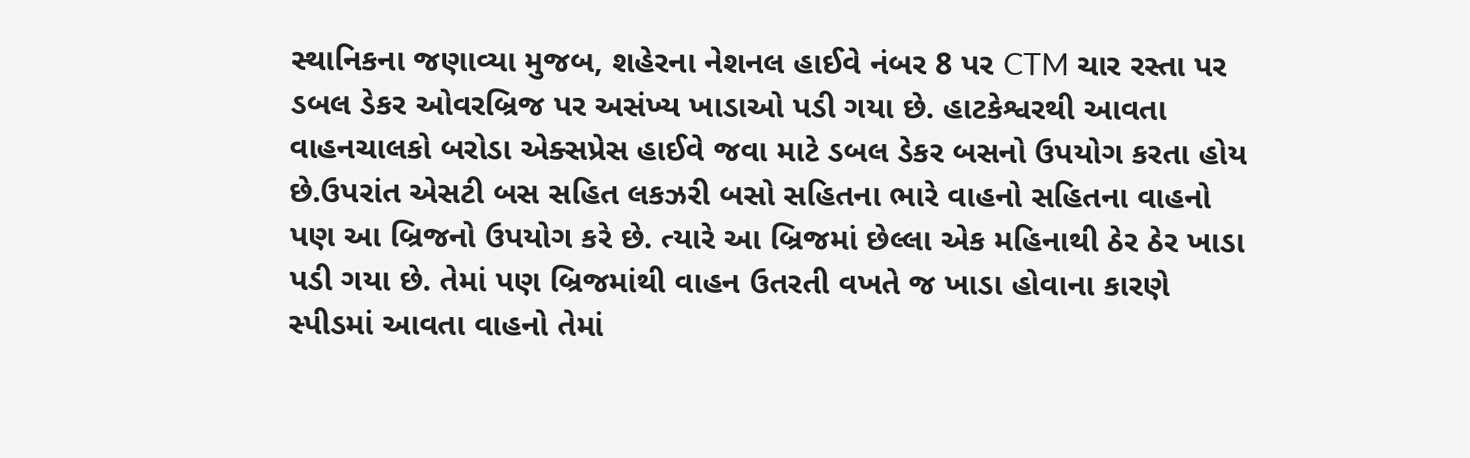સ્થાનિકના જણાવ્યા મુજબ, શહેરના નેશનલ હાઈવે નંબર 8 પર CTM ચાર રસ્તા પર ડબલ ડેકર ઓવરબ્રિજ પર અસંખ્ય ખાડાઓ પડી ગયા છે. હાટકેશ્વરથી આવતા વાહનચાલકો બરોડા એક્સપ્રેસ હાઈવે જવા માટે ડબલ ડેકર બસનો ઉપયોગ કરતા હોય છે.ઉપરાંત એસટી બસ સહિત લકઝરી બસો સહિતના ભારે વાહનો સહિતના વાહનો પણ આ બ્રિજનો ઉપયોગ કરે છે. ત્યારે આ બ્રિજમાં છેલ્લા એક મહિનાથી ઠેર ઠેર ખાડા પડી ગયા છે. તેમાં પણ બ્રિજમાંથી વાહન ઉતરતી વખતે જ ખાડા હોવાના કારણે સ્પીડમાં આવતા વાહનો તેમાં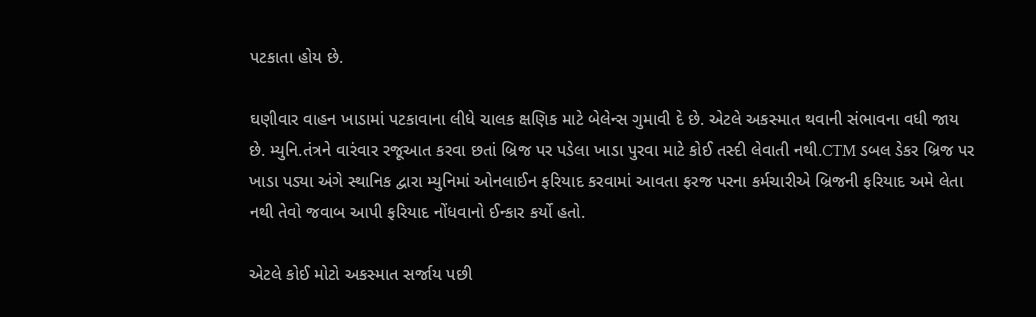પટકાતા હોય છે.

ઘણીવાર વાહન ખાડામાં પટકાવાના લીધે ચાલક ક્ષણિક માટે બેલેન્સ ગુમાવી દે છે. એટલે અકસ્માત થવાની સંભાવના વધી જાય છે. મ્યુનિ.તંત્રને વારંવાર રજૂઆત કરવા છતાં બ્રિજ પર પડેલા ખાડા પુરવા માટે કોઈ તસ્દી લેવાતી નથી.CTM ડબલ ડેકર બ્રિજ પર ખાડા પડ્યા અંગે સ્થાનિક દ્વારા મ્યુનિમાં ઓનલાઈન ફરિયાદ કરવામાં આવતા ફરજ પરના કર્મચારીએ બ્રિજની ફરિયાદ અમે લેતા નથી તેવો જવાબ આપી ફરિયાદ નોંધવાનો ઈન્કાર કર્યો હતો.

એટલે કોઈ મોટો અકસ્માત સર્જાય પછી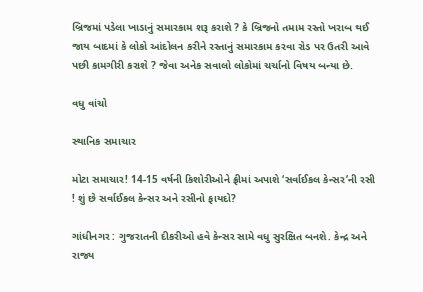બ્રિજમાં પડેલા ખાડાનું સમારકામ શરૂ કરાશે ? કે બ્રિજનો તમામ રસ્તો ખરાબ થઈ જાય બાદમાં કે લોકો આંદોલન કરીને રસ્તાનું સમારકામ કરવા રોડ પર ઉતરી આવે પછી કામગીરી કરાશે ? જેવા અનેક સવાલો લોકોમાં ચર્ચાનો વિષય બન્યા છે.

વધુ વાંચો

સ્થાનિક સમાચાર

મોટા સમાચાર! 14-15 વર્ષની કિશોરીઓને ફ્રીમાં અપાશે ‘સર્વાઈકલ કેન્સર’ની રસી ! શું છે સર્વાઈકલ કેન્સર અને રસીનો ફાયદો?

ગાંધીનગર : ગુજરાતની દીકરીઓ હવે કેન્સર સામે વધુ સુરક્ષિત બનશે. કેન્દ્ર અને રાજ્ય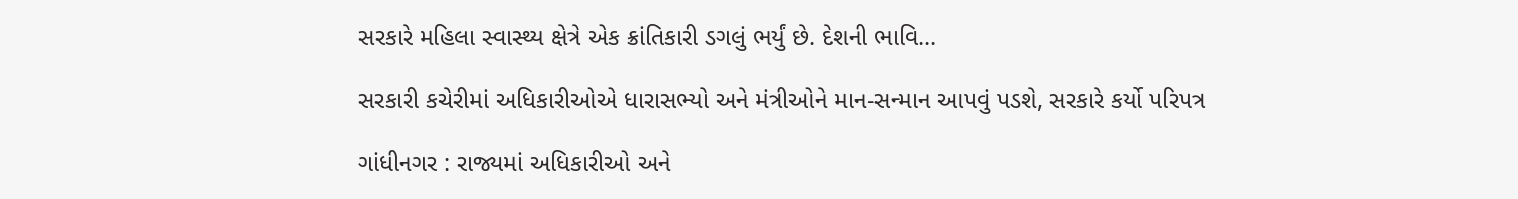સરકારે મહિલા સ્વાસ્થ્ય ક્ષેત્રે એક ક્રાંતિકારી ડગલું ભર્યું છે. દેશની ભાવિ...

સરકારી કચેરીમાં અધિકારીઓએ ધારાસભ્યો અને મંત્રીઓને માન-સન્માન આપવું પડશે, સરકારે કર્યો પરિપત્ર

ગાંધીનગર : રાજ્યમાં અધિકારીઓ અને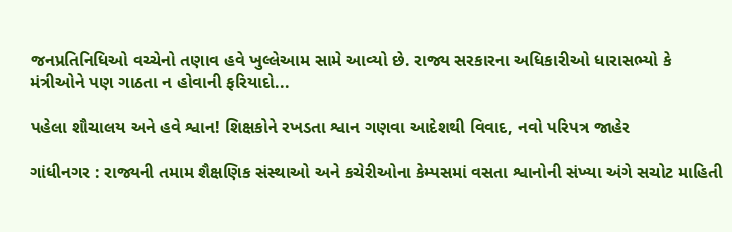જનપ્રતિનિધિઓ વચ્ચેનો તણાવ હવે ખુલ્લેઆમ સામે આવ્યો છે. રાજ્ય સરકારના અધિકારીઓ ધારાસભ્યો કે મંત્રીઓને પણ ગાઠતા ન હોવાની ફરિયાદો...

પહેલા શૌચાલય અને હવે શ્વાન! શિક્ષકોને રખડતા શ્વાન ગણવા આદેશથી વિવાદ, નવો પરિપત્ર જાહેર

ગાંધીનગર : રાજ્યની તમામ શૈક્ષણિક સંસ્થાઓ અને કચેરીઓના કેમ્પસમાં વસતા શ્વાનોની સંખ્યા અંગે સચોટ માહિતી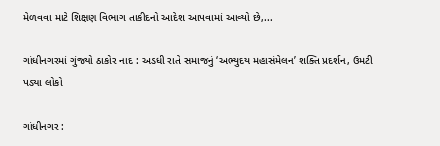મેળવવા માટે શિક્ષણ વિભાગ તાકીદનો આદેશ આપવામાં આવ્યો છે,...

ગાંધીનગરમાં ગુંજ્યો ઠાકોર નાદ : અડધી રાતે સમાજનું ‘અભ્યુદય મહાસંમેલન’ શક્તિ પ્રદર્શન, ઉમટી પડ્યા લોકો

ગાંધીનગર :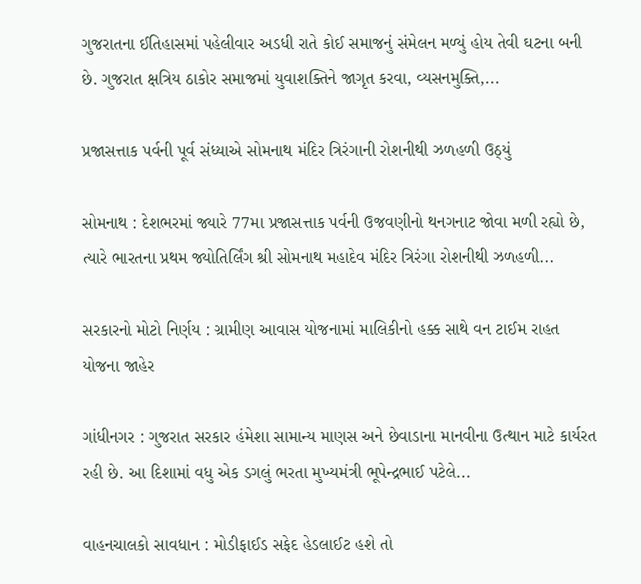ગુજરાતના ઈતિહાસમાં પહેલીવાર અડધી રાતે કોઈ સમાજનું સંમેલન મળ્યું હોય તેવી ઘટના બની છે. ગુજરાત ક્ષત્રિય ઠાકોર સમાજમાં યુવાશક્તિને જાગૃત કરવા, વ્યસનમુક્તિ,...

પ્રજાસત્તાક પર્વની પૂર્વ સંધ્યાએ સોમનાથ મંદિર ત્રિરંગાની રોશનીથી ઝળહળી ઉઠ્યું

સોમનાથ : દેશભરમાં જ્યારે 77મા પ્રજાસત્તાક પર્વની ઉજવણીનો થનગનાટ જોવા મળી રહ્યો છે, ત્યારે ભારતના પ્રથમ જ્યોતિર્લિંગ શ્રી સોમનાથ મહાદેવ મંદિર ત્રિરંગા રોશનીથી ઝળહળી...

સરકારનો મોટો નિર્ણય : ગ્રામીણ આવાસ યોજનામાં માલિકીનો હક્ક સાથે વન ટાઈમ રાહત યોજના જાહેર

ગાંધીનગર : ગુજરાત સરકાર હંમેશા સામાન્ય માણસ અને છેવાડાના માનવીના ઉત્થાન માટે કાર્યરત રહી છે. આ દિશામાં વધુ એક ડગલું ભરતા મુખ્યમંત્રી ભૂપેન્દ્રભાઈ પટેલે...

વાહનચાલકો સાવધાન : મોડીફાઈડ સફેદ હેડલાઈટ હશે તો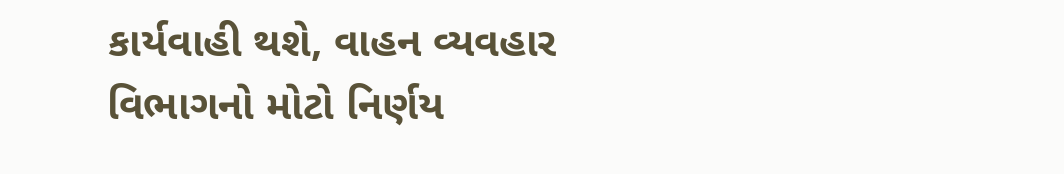કાર્યવાહી થશે, વાહન વ્યવહાર વિભાગનો મોટો નિર્ણય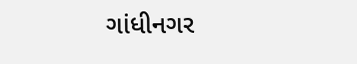ગાંધીનગર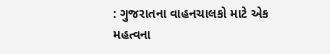: ગુજરાતના વાહનચાલકો માટે એક મહત્વના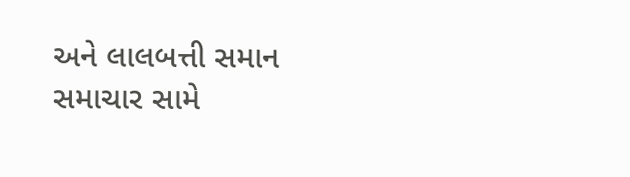અને લાલબત્તી સમાન સમાચાર સામે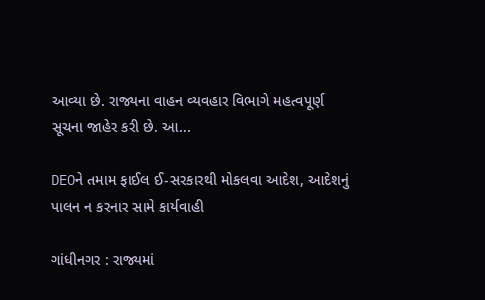આવ્યા છે. રાજ્યના વાહન વ્યવહાર વિભાગે મહત્વપૂર્ણ સૂચના જાહેર કરી છે. આ...

DEOને તમામ ફાઈલ ઈ-સરકારથી મોકલવા આદેશ, આદેશનું પાલન ન કરનાર સામે કાર્યવાહી

ગાંધીનગર : રાજ્યમાં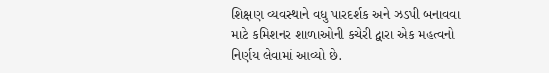શિક્ષણ વ્યવસ્થાને વધુ પારદર્શક અને ઝડપી બનાવવા માટે કમિશનર શાળાઓની કચેરી દ્વારા એક મહત્વનો નિર્ણય લેવામાં આવ્યો છે.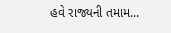હવે રાજ્યની તમામ...